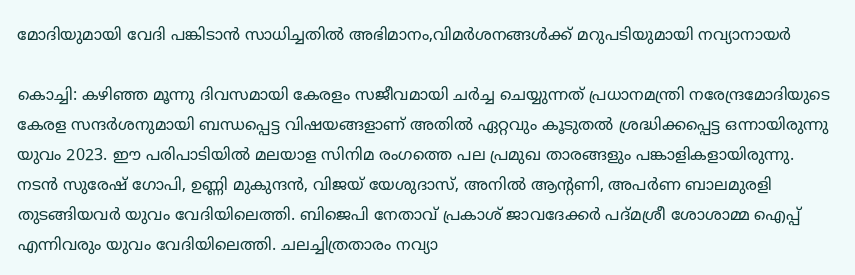മോദിയുമായി വേദി പങ്കിടാന്‍ സാധിച്ചതില്‍ അഭിമാനം,വിമര്‍ശനങ്ങള്‍ക്ക് മറുപടിയുമായി നവ്യാനായര്‍

കൊച്ചി: കഴിഞ്ഞ മൂന്നു ദിവസമായി കേരളം സജീവമായി ചര്‍ച്ച ചെയ്യുന്നത് പ്രധാനമന്ത്രി നരേന്ദ്രമോദിയുടെ കേരള സന്ദര്‍ശനുമായി ബന്ധപ്പെട്ട വിഷയങ്ങളാണ് അതില്‍ ഏറ്റവും കൂടുതല്‍ ശ്രദ്ധിക്കപ്പെട്ട ഒന്നായിരുന്നു യുവം 2023. ഈ പരിപാടിയില്‍ മലയാള സിനിമ രംഗത്തെ പല പ്രമുഖ താരങ്ങളും പങ്കാളികളായിരുന്നു. നടന്‍ സുരേഷ് ഗോപി, ഉണ്ണി മുകുന്ദന്‍, വിജയ് യേശുദാസ്, അനില്‍ ആന്റണി, അപര്‍ണ ബാലമുരളി തുടങ്ങിയവര്‍ യുവം വേദിയിലെത്തി. ബിജെപി നേതാവ് പ്രകാശ് ജാവദേക്കര്‍ പദ്മശ്രീ ശോശാമ്മ ഐപ്പ് എന്നിവരും യുവം വേദിയിലെത്തി. ചലച്ചിത്രതാരം നവ്യാ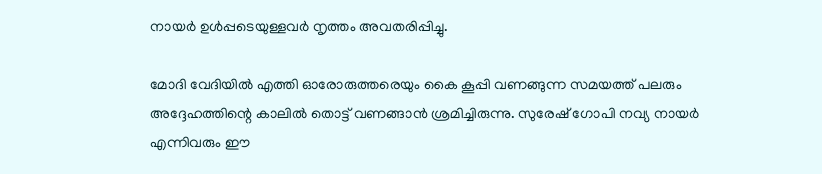നായര്‍ ഉള്‍പ്പടെയുള്ളവര്‍ നൃത്തം അവതരിപ്പിച്ചു.

മോദി വേദിയില്‍ എത്തി ഓരോരുത്തരെയും കൈ കൂപ്പി വണങ്ങുന്ന സമയത്ത് പലരും അദ്ദേഹത്തിന്റെ കാലില്‍ തൊട്ട് വണങ്ങാന്‍ ശ്രമിച്ചിരുന്നു. സുരേഷ് ഗോപി നവ്യ നായര്‍ എന്നിവരും ഈ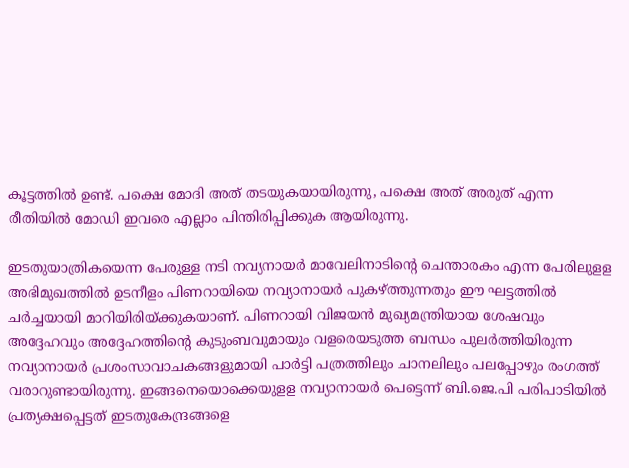കൂട്ടത്തില്‍ ഉണ്ട്. പക്ഷെ മോദി അത് തടയുകയായിരുന്നു, പക്ഷെ അത് അരുത് എന്ന രീതിയില്‍ മോഡി ഇവരെ എല്ലാം പിന്തിരിപ്പിക്കുക ആയിരുന്നു.

ഇടതുയാത്രികയെന്ന പേരുള്ള നടി നവ്യനായര്‍ മാവേലിനാടിന്റെ ചെന്താരകം എന്ന പേരിലുളള അഭിമുഖത്തില്‍ ഉടനീളം പിണറായിയെ നവ്യാനായര്‍ പുകഴ്ത്തുന്നതും ഈ ഘട്ടത്തില്‍ ചര്‍ച്ചയായി മാറിയിരിയ്ക്കുകയാണ്. പിണറായി വിജയന്‍ മുഖ്യമന്ത്രിയായ ശേഷവും അദ്ദേഹവും അദ്ദേഹത്തിന്റെ കുടുംബവുമായും വളരെയടുത്ത ബന്ധം പുലര്‍ത്തിയിരുന്ന നവ്യാനായര്‍ പ്രശംസാവാചകങ്ങളുമായി പാര്‍ട്ടി പത്രത്തിലും ചാനലിലും പലപ്പോഴും രംഗത്ത് വരാറുണ്ടായിരുന്നു. ഇങ്ങനെയൊക്കെയുളള നവ്യാനായര്‍ പെട്ടെന്ന് ബി.ജെ.പി പരിപാടിയില്‍ പ്രത്യക്ഷപ്പെട്ടത് ഇടതുകേന്ദ്രങ്ങളെ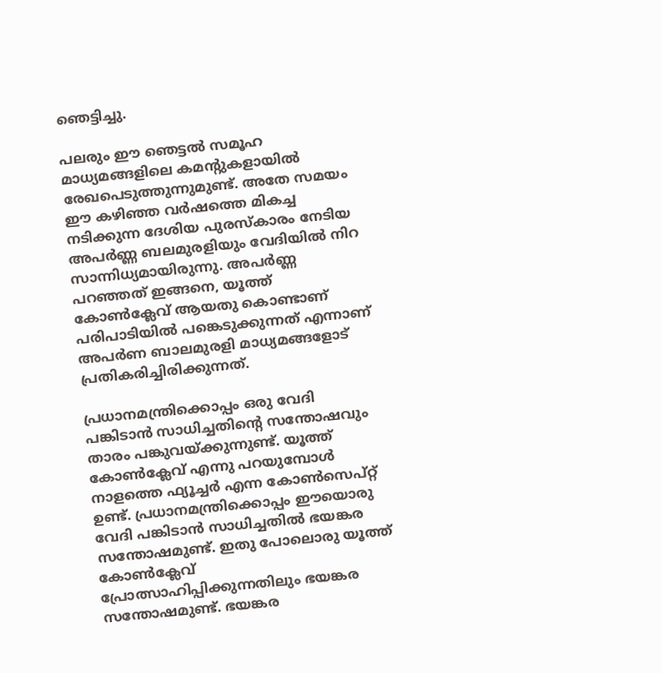ഞെട്ടിച്ചു.

പലരും ഈ ഞെട്ടല്‍ സമൂഹ മാധ്യമങ്ങളിലെ കമന്റുകളായില്‍ രേഖപെടുത്തുന്നുമുണ്ട്. അതേ സമയം ഈ കഴിഞ്ഞ വര്‍ഷത്തെ മികച്ച നടിക്കുന്ന ദേശിയ പുരസ്‌കാരം നേടിയ അപര്‍ണ്ണ ബലമുരളിയും വേദിയില്‍ നിറ സാന്നിധ്യമായിരുന്നു. അപര്‍ണ്ണ പറഞ്ഞത് ഇങ്ങനെ, യൂത്ത് കോണ്‍ക്ലേവ് ആയതു കൊണ്ടാണ് പരിപാടിയില്‍ പങ്കെടുക്കുന്നത് എന്നാണ് അപര്‍ണ ബാലമുരളി മാധ്യമങ്ങളോട് പ്രതികരിച്ചിരിക്കുന്നത്.

പ്രധാനമന്ത്രിക്കൊപ്പം ഒരു വേദി പങ്കിടാന്‍ സാധിച്ചതിന്റെ സന്തോഷവും താരം പങ്കുവയ്ക്കുന്നുണ്ട്. യൂത്ത് കോണ്‍ക്ലേവ് എന്നു പറയുമ്പോള്‍ നാളത്തെ ഫ്യൂച്ചര്‍ എന്ന കോണ്‍സെപ്റ്റ് ഉണ്ട്. പ്രധാനമന്ത്രിക്കൊപ്പം ഈയൊരു വേദി പങ്കിടാന്‍ സാധിച്ചതില്‍ ഭയങ്കര സന്തോഷമുണ്ട്. ഇതു പോലൊരു യൂത്ത് കോണ്‍ക്ലേവ് പ്രോത്സാഹിപ്പിക്കുന്നതിലും ഭയങ്കര സന്തോഷമുണ്ട്. ഭയങ്കര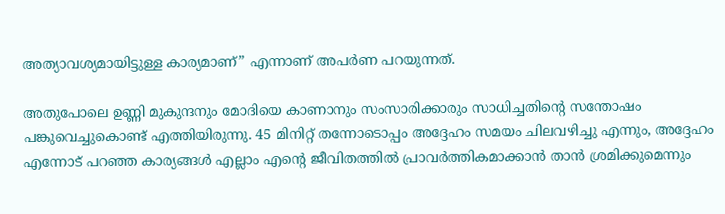അത്യാവശ്യമായിട്ടുള്ള കാര്യമാണ്” എന്നാണ് അപര്‍ണ പറയുന്നത്.

അതുപോലെ ഉണ്ണി മുകുന്ദനും മോദിയെ കാണാനും സംസാരിക്കാരും സാധിച്ചതിന്റെ സന്തോഷം പങ്കുവെച്ചുകൊണ്ട് എത്തിയിരുന്നു. 45 മിനിറ്റ് തന്നോടൊപ്പം അദ്ദേഹം സമയം ചിലവഴിച്ചു എന്നും, അദ്ദേഹം എന്നോട് പറഞ്ഞ കാര്യങ്ങള്‍ എല്ലാം എന്റെ ജീവിതത്തില്‍ പ്രാവര്‍ത്തികമാക്കാന്‍ താന്‍ ശ്രമിക്കുമെന്നും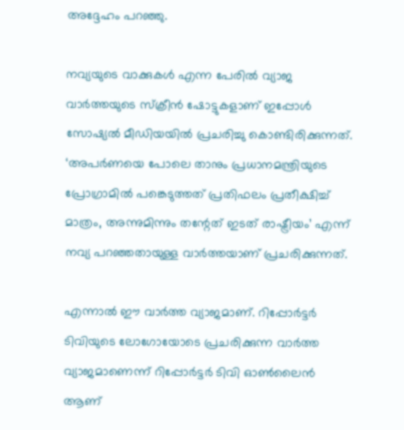അദ്ദേഹം പറഞ്ഞു.

നവ്യയുടെ വാക്കുകള്‍ എന്ന പേരില്‍ വ്യാജ വാര്‍ത്തയുടെ സ്‌ക്രീന്‍ ഷോട്ടുകളാണ് ഇപ്പോള്‍ സോഷ്യല്‍ മീഡിയയില്‍ പ്രചരിച്ചു കൊണ്ടിരിക്കുന്നത്. ‘അപര്‍ണയെ പോലെ താനും പ്രധാനമന്ത്രിയുടെ പ്രോഗ്രാമില്‍ പങ്കെടുത്തത് പ്രതിഫലം പ്രതീക്ഷിച്ച് മാത്രം, അന്നുമിന്നും തന്റേത് ഇടത് രാഷ്ട്രീയം’ എന്ന് നവ്യ പറഞ്ഞതായുള്ള വാര്‍ത്തയാണ് പ്രചരിക്കുന്നത്.

എന്നാല്‍ ഈ വാര്‍ത്ത വ്യാജമാണ്. റിപ്പോര്‍ട്ടര്‍ ടിവിയുടെ ലോഗോയോടെ പ്രചരിക്കുന്ന വാര്‍ത്ത വ്യാജമാണെന്ന് റിപ്പോര്‍ട്ടര്‍ ടിവി ഓണ്‍ലൈന്‍ ആണ്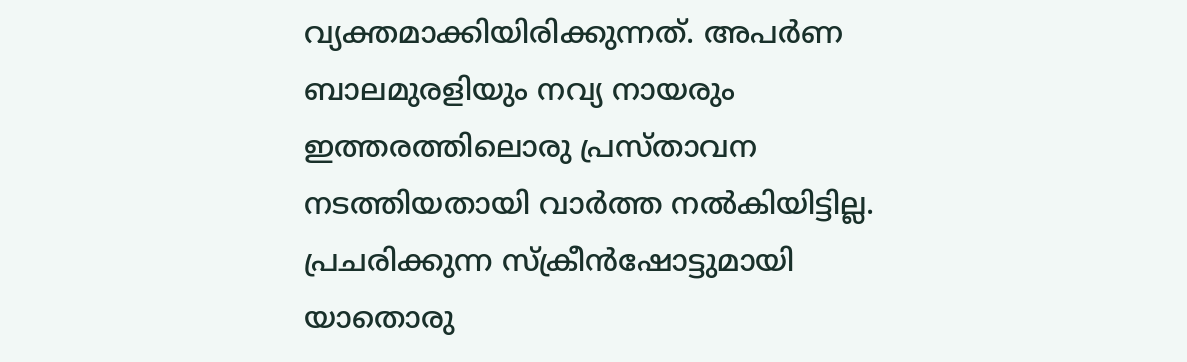വ്യക്തമാക്കിയിരിക്കുന്നത്. അപര്‍ണ ബാലമുരളിയും നവ്യ നായരും ഇത്തരത്തിലൊരു പ്രസ്താവന നടത്തിയതായി വാര്‍ത്ത നല്‍കിയിട്ടില്ല. പ്രചരിക്കുന്ന സ്‌ക്രീന്‍ഷോട്ടുമായി യാതൊരു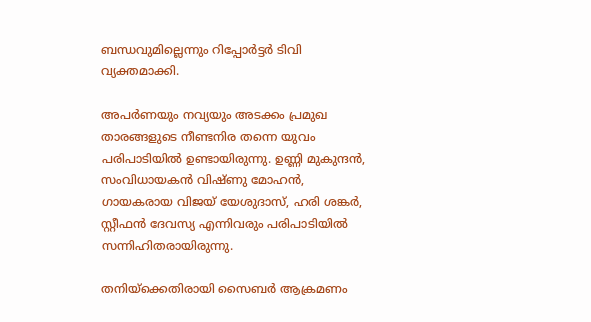ബന്ധവുമില്ലെന്നും റിപ്പോര്‍ട്ടര്‍ ടിവി വ്യക്തമാക്കി.

അപര്‍ണയും നവ്യയും അടക്കം പ്രമുഖ താരങ്ങളുടെ നീണ്ടനിര തന്നെ യുവം പരിപാടിയില്‍ ഉണ്ടായിരുന്നു. ഉണ്ണി മുകുന്ദന്‍, സംവിധായകന്‍ വിഷ്ണു മോഹന്‍, ഗായകരായ വിജയ് യേശുദാസ്, ഹരി ശങ്കര്‍, സ്റ്റീഫന്‍ ദേവസ്യ എന്നിവരും പരിപാടിയില്‍ സന്നിഹിതരായിരുന്നു.

തനിയ്‌ക്കെതിരായി സൈബര്‍ ആക്രമണം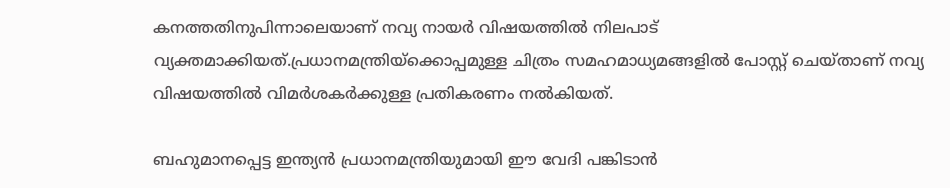കനത്തതിനുപിന്നാലെയാണ് നവ്യ നായര്‍ വിഷയത്തില്‍ നിലപാട് വ്യക്തമാക്കിയത്.പ്രധാനമന്ത്രിയ്‌ക്കൊപ്പമുള്ള ചിത്രം സമഹമാധ്യമങ്ങളില്‍ പോസ്റ്റ് ചെയ്താണ് നവ്യ വിഷയത്തില്‍ വിമര്‍ശകര്‍ക്കുള്ള പ്രതികരണം നല്‍കിയത്.

ബഹുമാനപ്പെട്ട ഇന്ത്യൻ പ്രധാനമന്ത്രിയുമായി ഈ വേദി പങ്കിടാൻ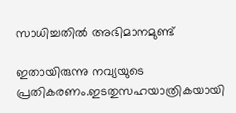സാധിച്ചതിൽ അഭിമാനമുണ്ട്

ഇതായിരുന്നു നവ്യയുടെ പ്രതികരണം.ഇടതുസഹയാത്രികയായി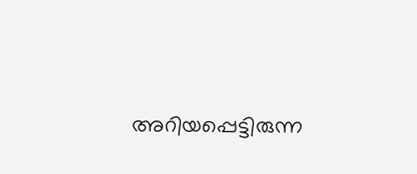അറിയപ്പെട്ടിരുന്ന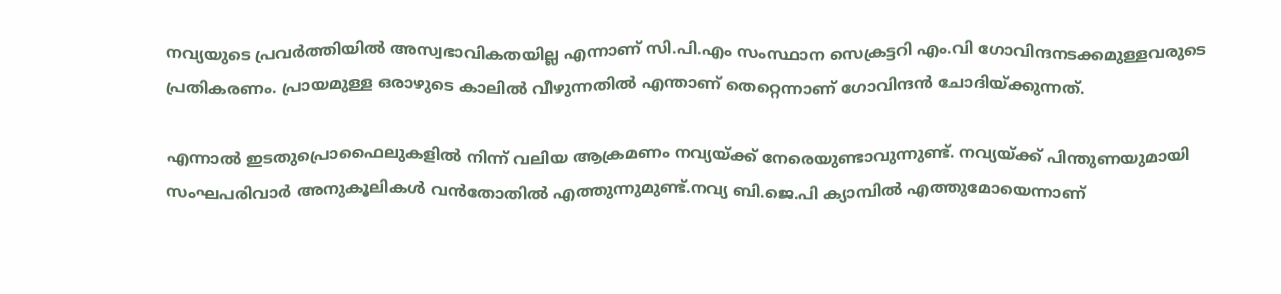നവ്യയുടെ പ്രവര്‍ത്തിയില്‍ അസ്വഭാവികതയില്ല എന്നാണ് സി.പി.എം സംസ്ഥാന സെക്രട്ടറി എം.വി ഗോവിന്ദനടക്കമുള്ളവരുടെ പ്രതികരണം. പ്രായമുള്ള ഒരാഴുടെ കാലില്‍ വീഴുന്നതില്‍ എന്താണ് തെറ്റെന്നാണ് ഗോവിന്ദന്‍ ചോദിയ്ക്കുന്നത്.

എന്നാല്‍ ഇടതുപ്രൊഫൈലുകളില്‍ നിന്ന് വലിയ ആക്രമണം നവ്യയ്ക്ക് നേരെയുണ്ടാവുന്നുണ്ട്. നവ്യയ്ക്ക് പിന്തുണയുമായി സംഘപരിവാര്‍ അനുകൂലികള്‍ വന്‍തോതില്‍ എത്തുന്നുമുണ്ട്.നവ്യ ബി.ജെ.പി ക്യാമ്പില്‍ എത്തുമോയെന്നാണ്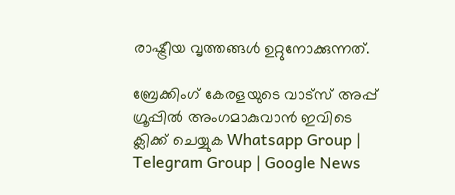രാഷ്ട്രീയ വൃത്തങ്ങള്‍ ഉറ്റുനോക്കുന്നത്.

ബ്രേക്കിംഗ് കേരളയുടെ വാട്സ് അപ്പ് ഗ്രൂപ്പിൽ അംഗമാകുവാൻ ഇവിടെ ക്ലിക്ക് ചെയ്യുക Whatsapp Group | Telegram Group | Google News